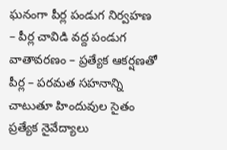ఘనంగా పీర్ల పండుగ నిర్వహణ – పీర్ల చావిడి వద్ద పండుగ వాతావరణం – ప్రత్యేక ఆకర్షణతో పీర్ల – పరమత సహనాన్ని చాటుతూ హిందువుల సైతం ప్రత్యేక నైవేద్యాలు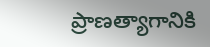ప్రాణత్యాగానికి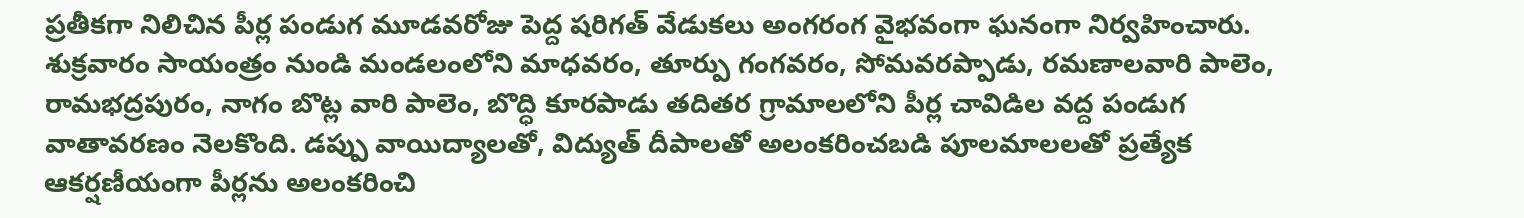ప్రతీకగా నిలిచిన పీర్ల పండుగ మూడవరోజు పెద్ద షరిగత్ వేడుకలు అంగరంగ వైభవంగా ఘనంగా నిర్వహించారు. శుక్రవారం సాయంత్రం నుండి మండలంలోని మాధవరం, తూర్పు గంగవరం, సోమవరప్పాడు, రమణాలవారి పాలెం, రామభద్రపురం, నాగం బొట్ల వారి పాలెం, బొద్ధి కూరపాడు తదితర గ్రామాలలోని పీర్ల చావిడిల వద్ద పండుగ వాతావరణం నెలకొంది. డప్పు వాయిద్యాలతో, విద్యుత్ దీపాలతో అలంకరించబడి పూలమాలలతో ప్రత్యేక ఆకర్షణీయంగా పీర్లను అలంకరించి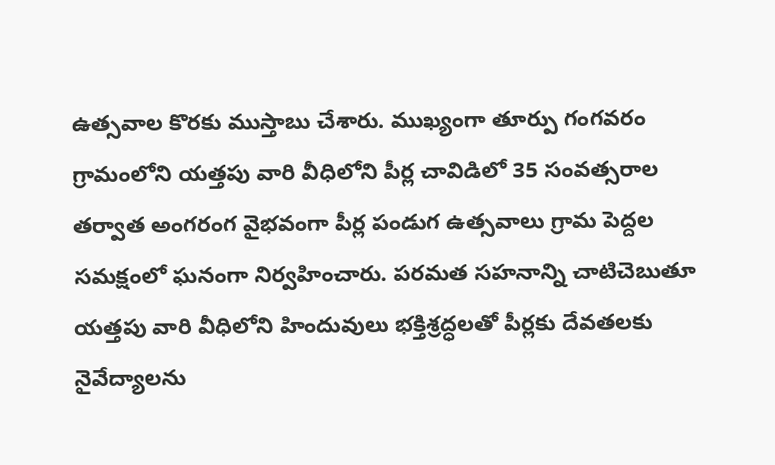ఉత్సవాల కొరకు ముస్తాబు చేశారు. ముఖ్యంగా తూర్పు గంగవరం గ్రామంలోని యత్తపు వారి వీధిలోని పీర్ల చావిడిలో 35 సంవత్సరాల తర్వాత అంగరంగ వైభవంగా పీర్ల పండుగ ఉత్సవాలు గ్రామ పెద్దల సమక్షంలో ఘనంగా నిర్వహించారు. పరమత సహనాన్ని చాటిచెబుతూ యత్తపు వారి వీధిలోని హిందువులు భక్తిశ్రద్ధలతో పీర్లకు దేవతలకు నైవేద్యాలను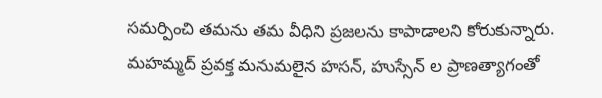సమర్పించి తమను తమ వీధిని ప్రజలను కాపాడాలని కోరుకున్నారు. మహమ్మద్ ప్రవక్త మనుమలైన హసన్, హుస్సేన్ ల ప్రాణత్యాగంతో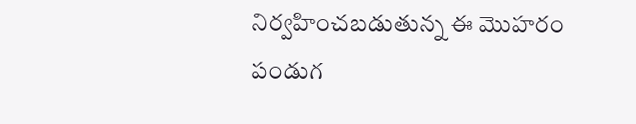నిర్వహించబడుతున్న ఈ మొహరం పండుగ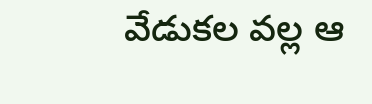వేడుకల వల్ల ఆ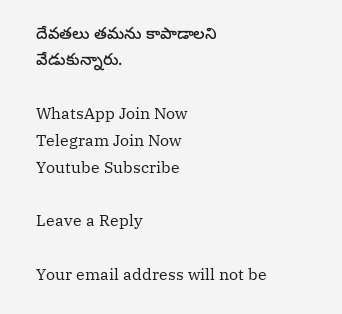దేవతలు తమను కాపాడాలని వేడుకున్నారు.

WhatsApp Join Now
Telegram Join Now
Youtube Subscribe

Leave a Reply

Your email address will not be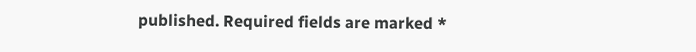published. Required fields are marked *